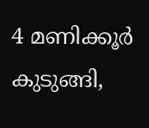4 മണിക്കൂർ കുടുങ്ങി,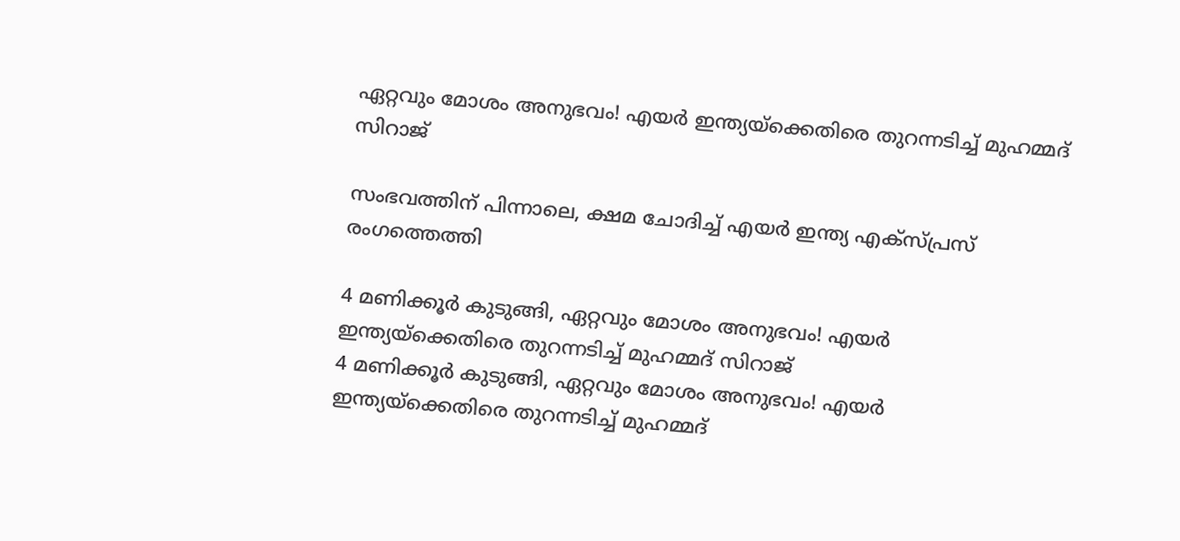ഏറ്റവും മോശം അനുഭവം! എയർ ഇന്ത്യയ്‌ക്കെതിരെ തുറന്നടിച്ച് മുഹമ്മദ് സിറാജ്

സംഭവത്തിന് പിന്നാലെ, ക്ഷമ ചോദിച്ച് എയർ ഇന്ത്യ എക്സ്പ്രസ് രംഗത്തെത്തി

4 മണിക്കൂർ കുടുങ്ങി, ഏറ്റവും മോശം അനുഭവം! എയർ ഇന്ത്യയ്‌ക്കെതിരെ തുറന്നടിച്ച് മുഹമ്മദ് സിറാജ്
4 മണിക്കൂർ കുടുങ്ങി, ഏറ്റവും മോശം അനുഭവം! എയർ ഇന്ത്യയ്‌ക്കെതിരെ തുറന്നടിച്ച് മുഹമ്മദ്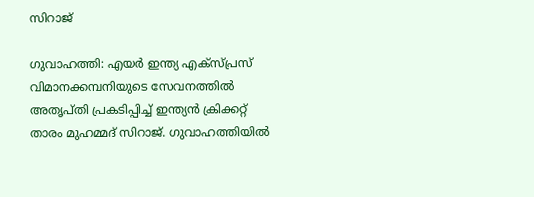സിറാജ്

ഗുവാഹത്തി: എയർ ഇന്ത്യ എക്സ്പ്രസ് വിമാനക്കമ്പനിയുടെ സേവനത്തിൽ അതൃപ്തി പ്രകടിപ്പിച്ച് ഇന്ത്യൻ ക്രിക്കറ്റ് താരം മുഹമ്മദ് സിറാജ്. ഗുവാഹത്തിയിൽ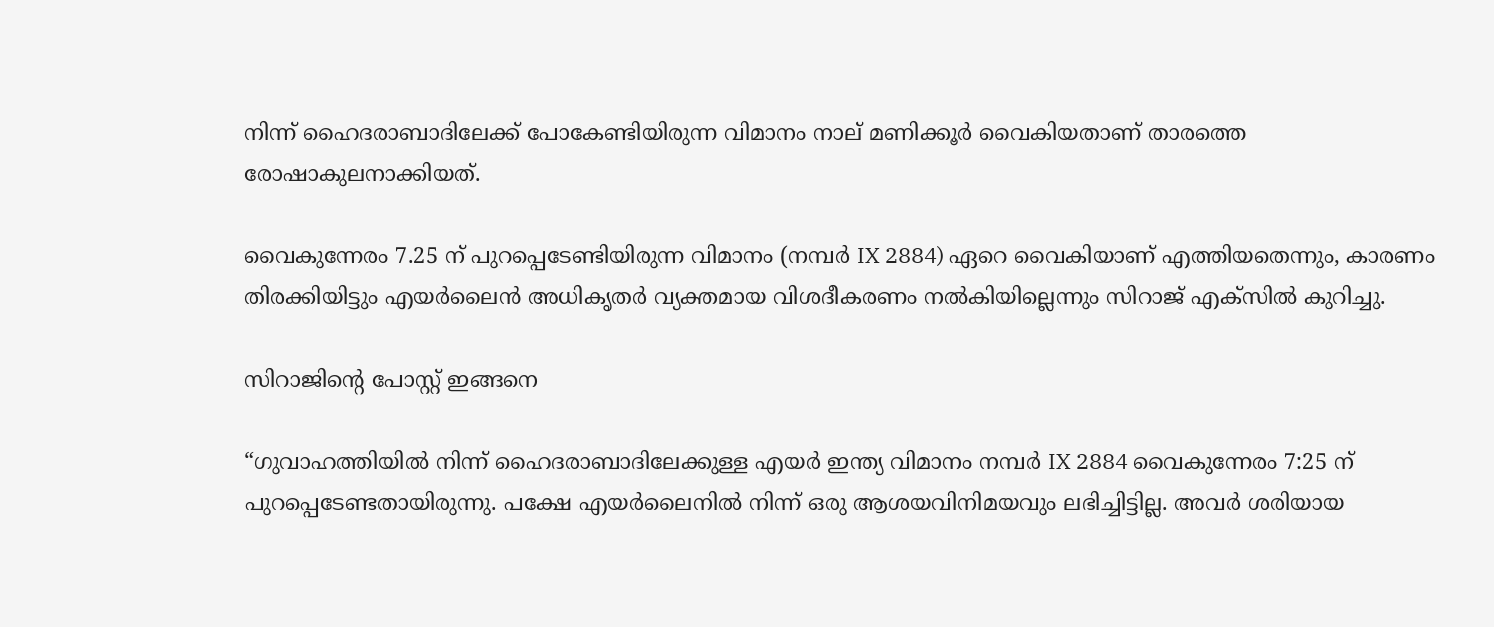നിന്ന് ഹൈദരാബാദിലേക്ക് പോകേണ്ടിയിരുന്ന വിമാനം നാല് മണിക്കൂർ വൈകിയതാണ് താരത്തെ രോഷാകുലനാക്കിയത്.

വൈകുന്നേരം 7.25 ന് പുറപ്പെടേണ്ടിയിരുന്ന വിമാനം (നമ്പർ IX 2884) ഏറെ വൈകിയാണ് എത്തിയതെന്നും, കാരണം തിരക്കിയിട്ടും എയർലൈൻ അധികൃതർ വ്യക്തമായ വിശദീകരണം നൽകിയില്ലെന്നും സിറാജ് എക്‌സിൽ കുറിച്ചു.

സിറാജിൻ്റെ പോസ്റ്റ് ഇങ്ങനെ

“ഗുവാഹത്തിയിൽ നിന്ന് ഹൈദരാബാദിലേക്കുള്ള എയർ ഇന്ത്യ വിമാനം നമ്പർ IX 2884 വൈകുന്നേരം 7:25 ന് പുറപ്പെടേണ്ടതായിരുന്നു. പക്ഷേ എയർലൈനിൽ നിന്ന് ഒരു ആശയവിനിമയവും ലഭിച്ചിട്ടില്ല. അവർ ശരിയായ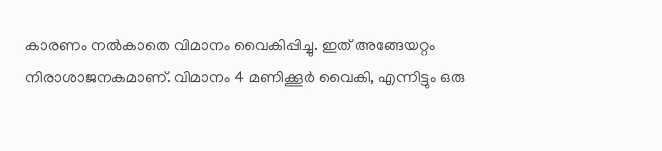കാരണം നൽകാതെ വിമാനം വൈകിപ്പിച്ചു. ഇത് അങ്ങേയറ്റം നിരാശാജനകമാണ്. വിമാനം 4 മണിക്കൂർ വൈകി, എന്നിട്ടും ഒരു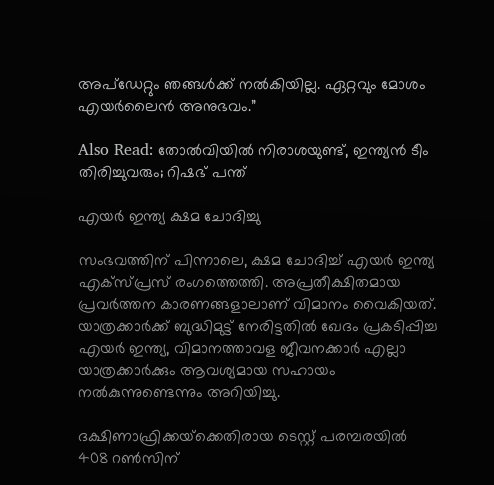അപ്ഡേറ്റും ഞങ്ങൾക്ക് നൽകിയില്ല. ഏറ്റവും മോശം എയർലൈൻ അനുഭവം.”

Also Read: തോൽവിയിൽ നിരാശയുണ്ട്, ഇന്ത്യൻ ടീം തിരിച്ചുവരും; റിഷഭ് പന്ത്

എയർ ഇന്ത്യ ക്ഷമ ചോദിച്ചു

സംഭവത്തിന് പിന്നാലെ, ക്ഷമ ചോദിച്ച് എയർ ഇന്ത്യ എക്സ്പ്രസ് രംഗത്തെത്തി. അപ്രതീക്ഷിതമായ പ്രവർത്തന കാരണങ്ങളാലാണ് വിമാനം വൈകിയത്. യാത്രക്കാർക്ക് ബുദ്ധിമുട്ട് നേരിട്ടതിൽ ഖേദം പ്രകടിപ്പിച്ച എയർ ഇന്ത്യ, വിമാനത്താവള ജീവനക്കാർ എല്ലാ യാത്രക്കാർക്കും ആവശ്യമായ സഹായം നൽകുന്നുണ്ടെന്നും അറിയിച്ചു.

ദക്ഷിണാഫ്രിക്കയ്‌ക്കെതിരായ ടെസ്റ്റ് പരമ്പരയിൽ 408 റൺസിന്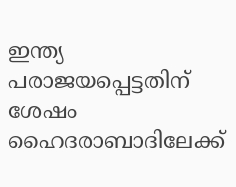ഇന്ത്യ പരാജയപ്പെട്ടതിന് ശേഷം ഹൈദരാബാദിലേക്ക്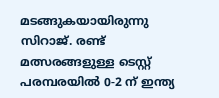മടങ്ങുകയായിരുന്നു സിറാജ്. രണ്ട് മത്സരങ്ങളുള്ള ടെസ്റ്റ് പരമ്പരയിൽ 0-2 ന് ഇന്ത്യ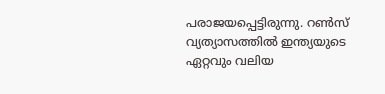പരാജയപ്പെട്ടിരുന്നു. റൺസ് വ്യത്യാസത്തിൽ ഇന്ത്യയുടെ ഏറ്റവും വലിയ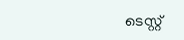ടെസ്റ്റ്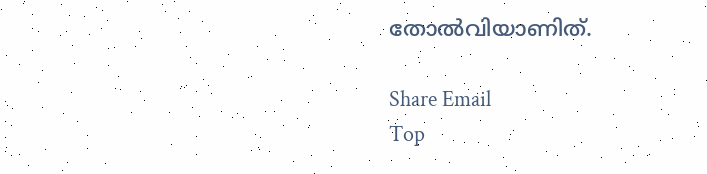തോൽവിയാണിത്.

Share Email
Top